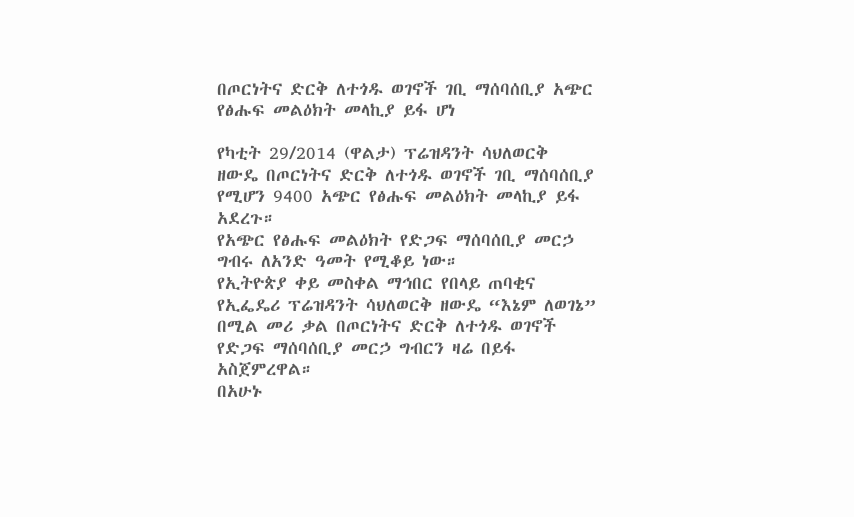በጦርነትና ድርቅ ለተጎዱ ወገኖች ገቢ ማሰባሰቢያ አጭር የፅሑፍ መልዕክት መላኪያ ይፋ ሆነ

የካቲት 29/2014 (ዋልታ) ፕሬዝዳንት ሳህለወርቅ ዘውዴ በጦርነትና ድርቅ ለተጎዱ ወገኖች ገቢ ማሰባሰቢያ የሚሆን 9400 አጭር የፅሑፍ መልዕክት መላኪያ ይፋ አደረጉ።
የአጭር የፅሑፍ መልዕክት የድጋፍ ማሰባሰቢያ መርኃ ግብሩ ለአንድ ዓመት የሚቆይ ነው።
የኢትዮጵያ ቀይ መስቀል ማኅበር የበላይ ጠባቂና የኢፌዴሪ ፕሬዝዳንት ሳህለወርቅ ዘውዴ “እኔም ለወገኔ” በሚል መሪ ቃል በጦርነትና ድርቅ ለተጎዱ ወገኖች የድጋፍ ማሰባሰቢያ መርኃ ግብርን ዛሬ በይፋ አስጀምረዋል።
በአሁኑ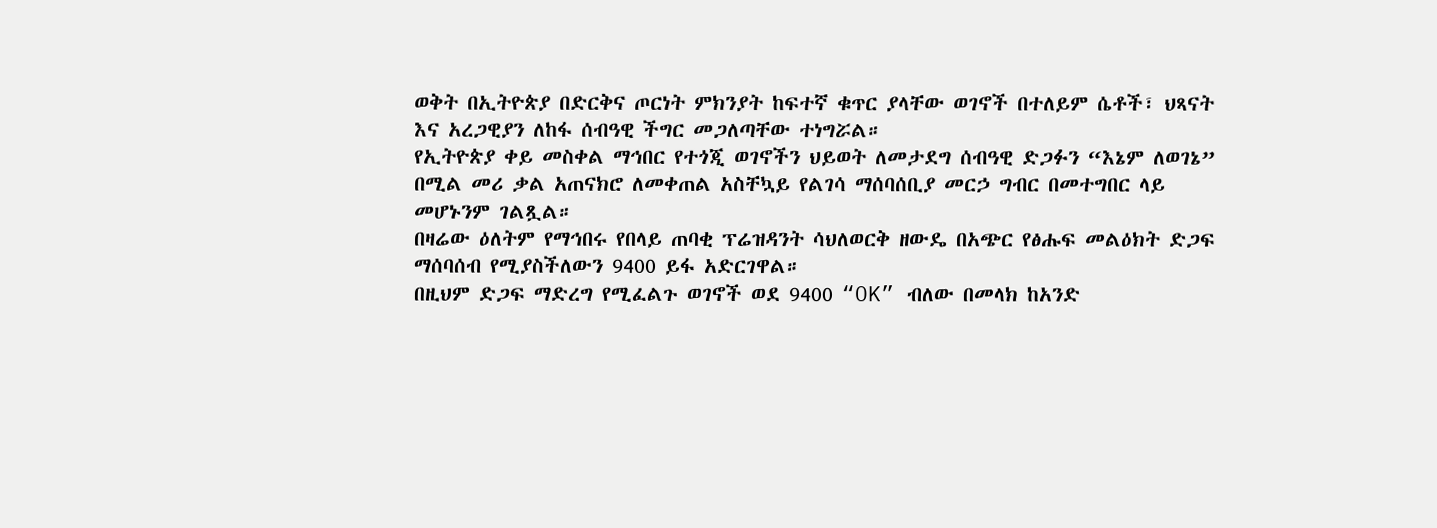ወቅት በኢትዮጵያ በድርቅና ጦርነት ምክንያት ከፍተኛ ቁጥር ያላቸው ወገኖች በተለይም ሴቶች፣ ህጻናት እና አረጋዊያን ለከፋ ሰብዓዊ ችግር መጋለጣቸው ተነግሯል።
የኢትዮጵያ ቀይ መስቀል ማኅበር የተጎጂ ወገኖችን ህይወት ለመታደግ ሰብዓዊ ድጋፉን “እኔም ለወገኔ” በሚል መሪ ቃል አጠናክሮ ለመቀጠል አስቸኳይ የልገሳ ማሰባሰቢያ መርኃ ግብር በመተግበር ላይ መሆኑንም ገልጿል።
በዛሬው ዕለትም የማኅበሩ የበላይ ጠባቂ ፕሬዝዳንት ሳህለወርቅ ዘውዴ በአጭር የፅሑፍ መልዕክት ድጋፍ ማሰባሰብ የሚያስችለውን 9400 ይፋ አድርገዋል።
በዚህም ድጋፍ ማድረግ የሚፈልጉ ወገኖች ወደ 9400 “OK” ብለው በመላክ ከአንድ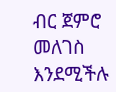ብር ጀምሮ መለገስ እንደሚችሉ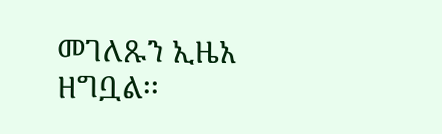መገለጹን ኢዜአ ዘግቧል፡፡